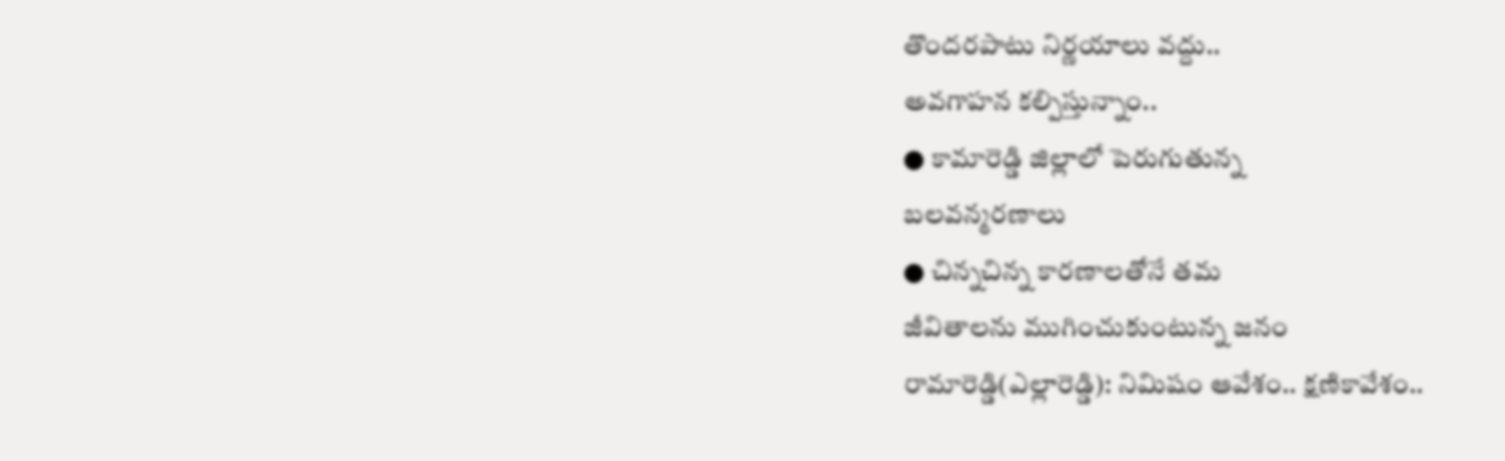తొందరపాటు నిర్ణయాలు వద్దు..
అవగాహన కల్పిస్తున్నాం..
● కామారెడ్డి జిల్లాలో పెరుగుతున్న
బలవన్మరణాలు
● చిన్నచిన్న కారణాలతోనే తమ
జీవితాలను ముగించుకుంటున్న జనం
రామారెడ్డి(ఎల్లారెడ్డి): నిమిషం ఆవేశం.. క్షణికావేశం..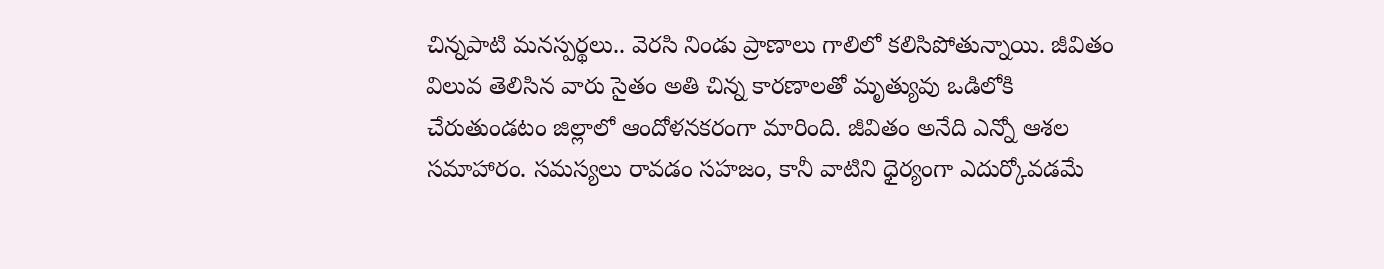చిన్నపాటి మనస్పర్థలు.. వెరసి నిండు ప్రాణాలు గాలిలో కలిసిపోతున్నాయి. జీవితం విలువ తెలిసిన వారు సైతం అతి చిన్న కారణాలతో మృత్యువు ఒడిలోకి చేరుతుండటం జిల్లాలో ఆందోళనకరంగా మారింది. జీవితం అనేది ఎన్నో ఆశల సమాహారం. సమస్యలు రావడం సహజం, కానీ వాటిని ధైర్యంగా ఎదుర్కోవడమే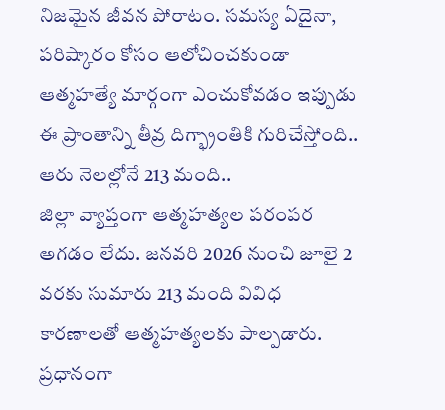నిజమైన జీవన పోరాటం. సమస్య ఏదైనా, పరిష్కారం కోసం ఆలోచించకుండా ఆత్మహత్యే మార్గంగా ఎంచుకోవడం ఇప్పుడు ఈ ప్రాంతాన్ని తీవ్ర దిగ్భ్రాంతికి గురిచేస్తోంది..
ఆరు నెలల్లోనే 213 మంది..
జిల్లా వ్యాప్తంగా ఆత్మహత్యల పరంపర అగడం లేదు. జనవరి 2026 నుంచి జూలై 2 వరకు సుమారు 213 మంది వివిధ కారణాలతో ఆత్మహత్యలకు పాల్పడారు. ప్రధానంగా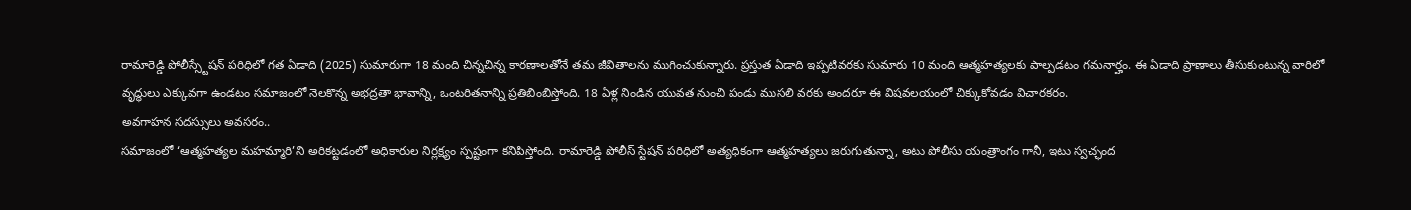రామారెడ్డి పోలీస్స్టేషన్ పరిధిలో గత ఏడాది (2025) సుమారుగా 18 మంది చిన్నచిన్న కారణాలతోనే తమ జీవితాలను ముగించుకున్నారు. ప్రస్తుత ఏడాది ఇప్పటివరకు సుమారు 10 మంది ఆత్మహత్యలకు పాల్పడటం గమనార్హం. ఈ ఏడాది ప్రాణాలు తీసుకుంటున్న వారిలో వృద్ధులు ఎక్కువగా ఉండటం సమాజంలో నెలకొన్న అభద్రతా భావాన్ని, ఒంటరితనాన్ని ప్రతిబింబిస్తోంది. 18 ఏళ్ల నిండిన యువత నుంచి పండు ముసలి వరకు అందరూ ఈ విషవలయంలో చిక్కుకోవడం విచారకరం.
అవగాహన సదస్సులు అవసరం..
సమాజంలో ‘ఆత్మహత్యల మహమ్మారి’ని అరికట్టడంలో అధికారుల నిర్లక్ష్యం స్పష్టంగా కనిపిస్తోంది. రామారెడ్డి పోలీస్ స్టేషన్ పరిధిలో అత్యధికంగా ఆత్మహత్యలు జరుగుతున్నా, అటు పోలీసు యంత్రాంగం గానీ, ఇటు స్వచ్ఛంద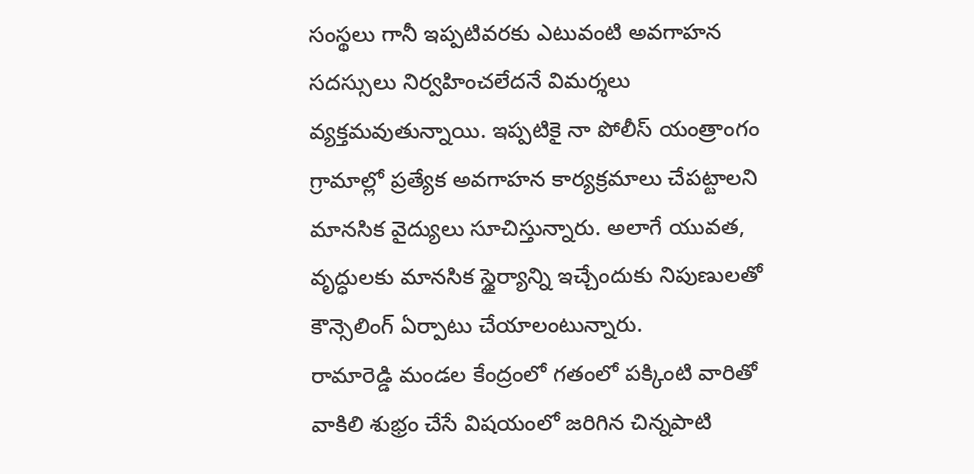సంస్థలు గానీ ఇప్పటివరకు ఎటువంటి అవగాహన సదస్సులు నిర్వహించలేదనే విమర్శలు వ్యక్తమవుతున్నాయి. ఇప్పటికై నా పోలీస్ యంత్రాంగం గ్రామాల్లో ప్రత్యేక అవగాహన కార్యక్రమాలు చేపట్టాలని మానసిక వైద్యులు సూచిస్తున్నారు. అలాగే యువత, వృద్ధులకు మానసిక స్థైర్యాన్ని ఇచ్చేందుకు నిపుణులతో కౌన్సెలింగ్ ఏర్పాటు చేయాలంటున్నారు.
రామారెడ్డి మండల కేంద్రంలో గతంలో పక్కింటి వారితో వాకిలి శుభ్రం చేసే విషయంలో జరిగిన చిన్నపాటి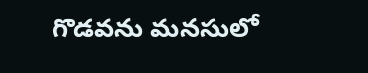గొడవను మనసులో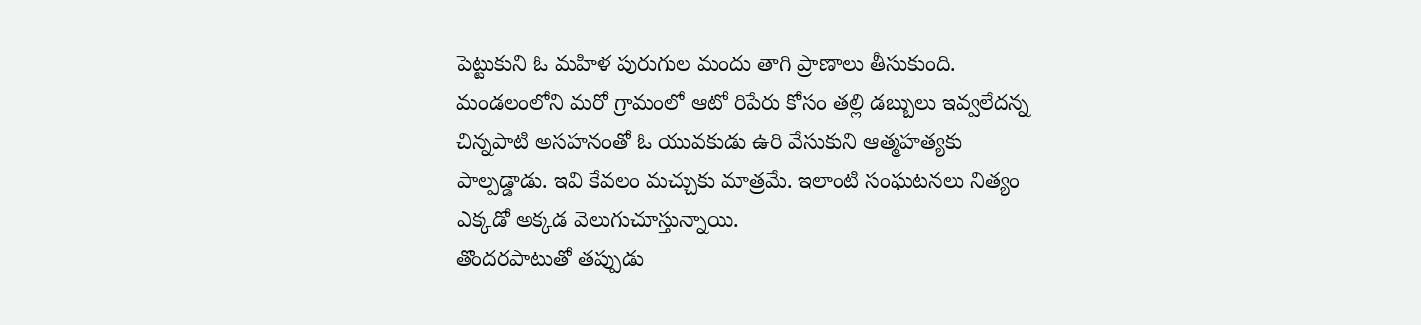పెట్టుకుని ఓ మహిళ పురుగుల మందు తాగి ప్రాణాలు తీసుకుంది. మండలంలోని మరో గ్రామంలో ఆటో రిపేరు కోసం తల్లి డబ్బులు ఇవ్వలేదన్న చిన్నపాటి అసహనంతో ఓ యువకుడు ఉరి వేసుకుని ఆత్మహత్యకు పాల్పడ్డాడు. ఇవి కేవలం మచ్చుకు మాత్రమే. ఇలాంటి సంఘటనలు నిత్యం ఎక్కడో అక్కడ వెలుగుచూస్తున్నాయి.
తొందరపాటుతో తప్పుడు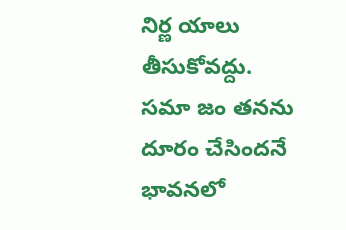నిర్ణ యాలు తీసుకోవద్దు. సమా జం తనను దూరం చేసిందనే భావనలో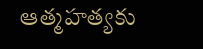ఆత్మహత్యకు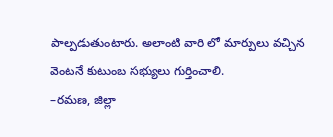పాల్పడుతుంటారు. అలాంటి వారి లో మార్పులు వచ్చిన వెంటనే కుటుంబ సభ్యులు గుర్తించాలి.
–రమణ, జిల్లా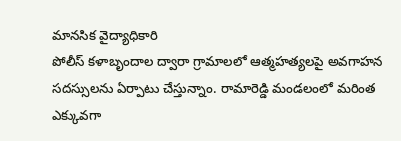మానసిక వైద్యాధికారి
పోలీస్ కళాబృందాల ద్వారా గ్రామాలలో ఆత్మహత్యలపై అవగాహన సదస్సులను ఏర్పాటు చేస్తున్నాం. రామారెడ్డి మండలంలో మరింత ఎక్కువగా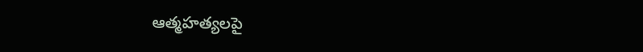ఆత్మహత్యలపై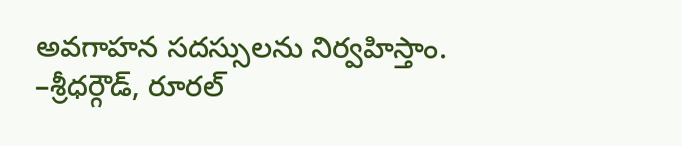అవగాహన సదస్సులను నిర్వహిస్తాం.
–శ్రీధర్గౌడ్, రూరల్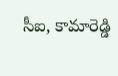సీఐ, కామారెడ్డి